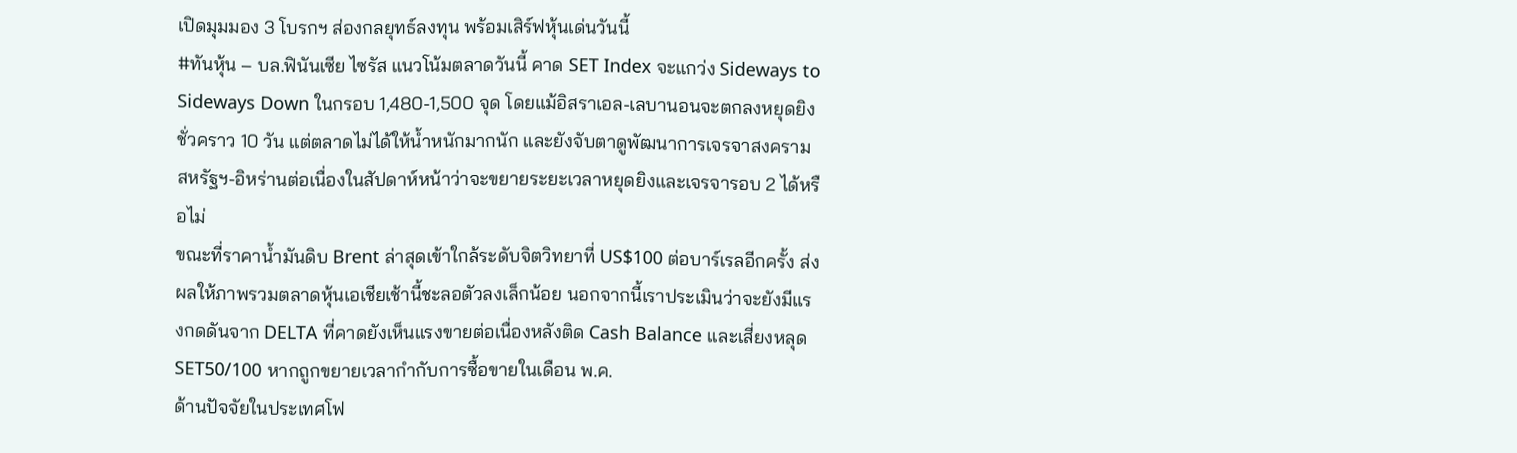เปิดมุมมอง 3 โบรกฯ ส่องกลยุทธ์ลงทุน พร้อมเสิร์ฟหุ้นเด่นวันนี้
#ทันหุ้น – บล.ฟินันเซีย ไซรัส แนวโน้มตลาดวันนี้ คาด SET Index จะแกว่ง Sideways to Sideways Down ในกรอบ 1,480-1,500 จุด โดยแม้อิสราเอล-เลบานอนจะตกลงหยุดยิงชั่วคราว 10 วัน แต่ตลาดไม่ได้ให้น้ำหนักมากนัก และยังจับตาดูพัฒนาการเจรจาสงครามสหรัฐฯ-อิหร่านต่อเนื่องในสัปดาห์หน้าว่าจะขยายระยะเวลาหยุดยิงและเจรจารอบ 2 ได้หรือไม่
ขณะที่ราคาน้ำมันดิบ Brent ล่าสุดเข้าใกล้ระดับจิตวิทยาที่ US$100 ต่อบาร์เรลอีกครั้ง ส่งผลให้ภาพรวมตลาดหุ้นเอเชียเช้านี้ชะลอตัวลงเล็กน้อย นอกจากนี้เราประเมินว่าจะยังมีแรงกดดันจาก DELTA ที่คาดยังเห็นแรงขายต่อเนื่องหลังติด Cash Balance และเสี่ยงหลุด SET50/100 หากถูกขยายเวลากำกับการซื้อขายในเดือน พ.ค.
ด้านปัจจัยในประเทศโฟ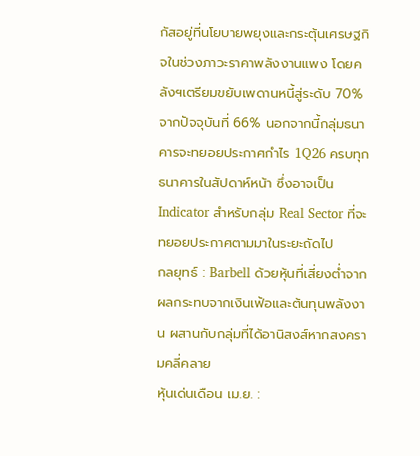กัสอยู่ที่นโยบายพยุงและกระตุ้นเศรษฐกิจในช่วงภาวะราคาพลังงานแพง โดยคลังฯเตรียมขยับเพดานหนี้สู่ระดับ 70% จากปัจจุบันที่ 66% นอกจากนี้กลุ่มธนาคารจะทยอยประกาศกำไร 1Q26 ครบทุกธนาคารในสัปดาห์หน้า ซึ่งอาจเป็น Indicator สำหรับกลุ่ม Real Sector ที่จะทยอยประกาศตามมาในระยะถัดไป
กลยุทธ์ : Barbell ด้วยหุ้นที่เสี่ยงต่ำจากผลกระทบจากเงินเฟ้อและต้นทุนพลังงาน ผสานกับกลุ่มที่ได้อานิสงส์หากสงครามคลี่คลาย
หุ้นเด่นเดือน เม.ย. :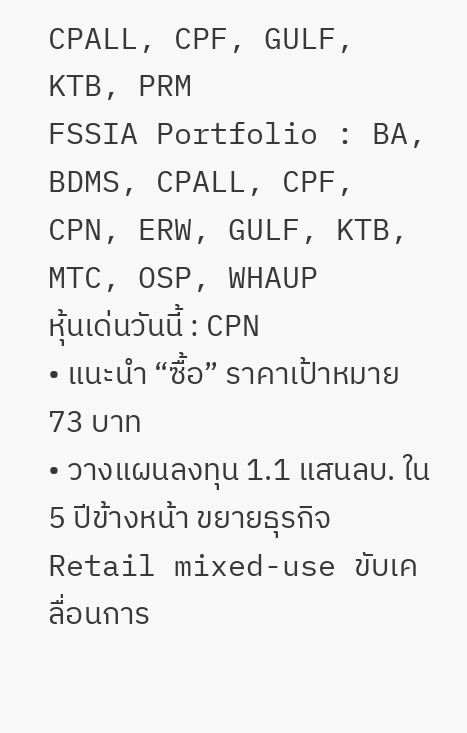CPALL, CPF, GULF, KTB, PRM
FSSIA Portfolio : BA, BDMS, CPALL, CPF, CPN, ERW, GULF, KTB, MTC, OSP, WHAUP
หุ้นเด่นวันนี้ : CPN
• แนะนำ “ซื้อ” ราคาเป้าหมาย 73 บาท
• วางแผนลงทุน 1.1 แสนลบ. ใน 5 ปีข้างหน้า ขยายธุรกิจ Retail mixed-use ขับเคลื่อนการ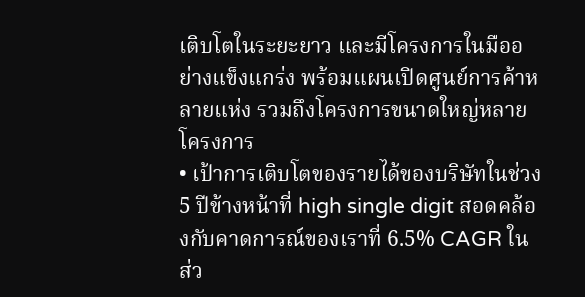เติบโตในระยะยาว และมีโครงการในมืออย่างแข็งแกร่ง พร้อมแผนเปิดศูนย์การค้าหลายแห่ง รวมถึงโครงการขนาดใหญ่หลายโครงการ
• เป้าการเติบโตของรายได้ของบริษัทในช่วง 5 ปีข้างหน้าที่ high single digit สอดคล้องกับคาดการณ์ของเราที่ 6.5% CAGR ในส่ว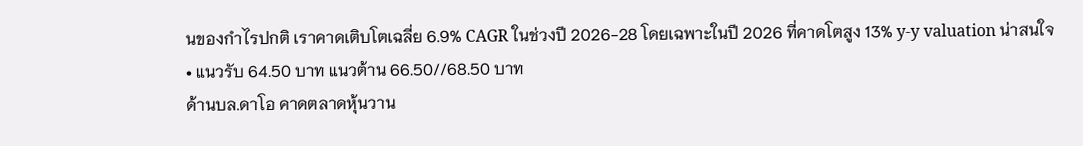นของกำไรปกติ เราคาดเติบโตเฉลี่ย 6.9% CAGR ในช่วงปี 2026-28 โดยเฉพาะในปี 2026 ที่คาดโตสูง 13% y-y valuation น่าสนใจ
• แนวรับ 64.50 บาท แนวต้าน 66.50//68.50 บาท
ด้านบล.ดาโอ คาดตลาดหุ้นวาน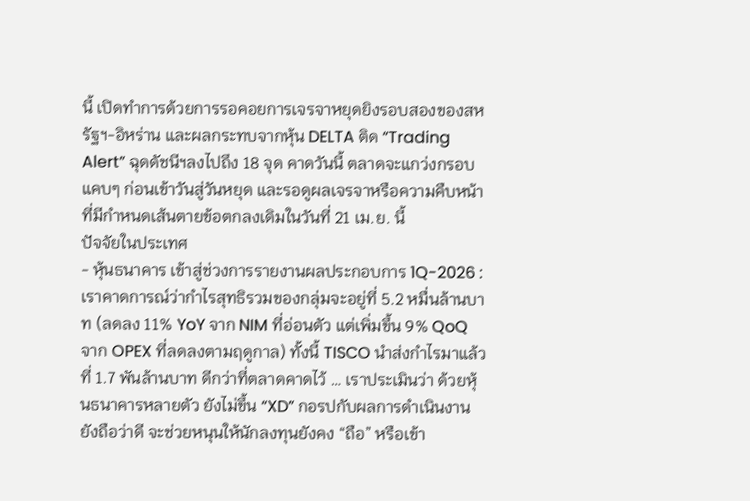นี้ เปิดทำการด้วยการรอคอยการเจรจาหยุดยิงรอบสองของสหรัฐฯ-อิหร่าน และผลกระทบจากหุ้น DELTA ติด “Trading Alert” ฉุดดัชนีฯลงไปถึง 18 จุด คาดวันนี้ ตลาดจะแกว่งกรอบแคบๆ ก่อนเข้าวันสู่วันหยุด และรอดูผลเจรจาหรือความคืบหน้า ที่มีกำหนดเส้นตายข้อตกลงเดิมในวันที่ 21 เม.ย. นี้
ปัจจัยในประเทศ
- หุ้นธนาคาร เข้าสู่ช่วงการรายงานผลประกอบการ 1Q-2026 : เราคาดการณ์ว่ากำไรสุทธิรวมของกลุ่มจะอยู่ที่ 5.2 หมื่นล้านบาท (ลดลง 11% YoY จาก NIM ที่อ่อนตัว แต่เพิ่มขึ้น 9% QoQ จาก OPEX ที่ลดลงตามฤดูกาล) ทั้งนี้ TISCO นำส่งกำไรมาแล้วที่ 1.7 พันล้านบาท ดีกว่าที่ตลาดคาดไว้ … เราประเมินว่า ด้วยหุ้นธนาคารหลายตัว ยังไม่ขึ้น “XD” กอรปกับผลการดำเนินงานยังถือว่าดี จะช่วยหนุนให้นักลงทุนยังคง “ถือ” หรือเข้า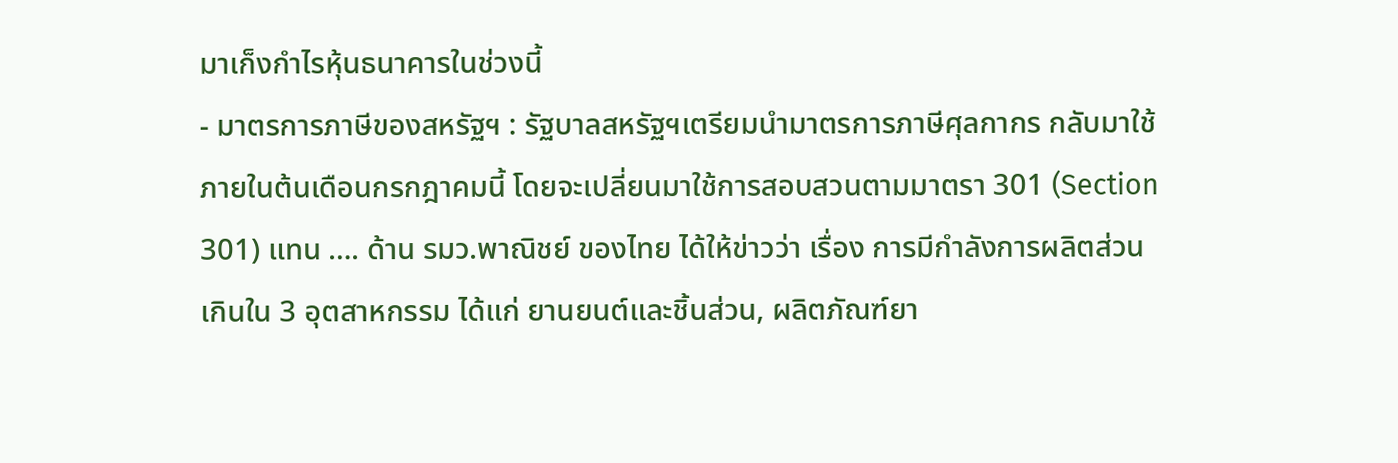มาเก็งกำไรหุ้นธนาคารในช่วงนี้
- มาตรการภาษีของสหรัฐฯ : รัฐบาลสหรัฐฯเตรียมนำมาตรการภาษีศุลกากร กลับมาใช้ภายในต้นเดือนกรกฎาคมนี้ โดยจะเปลี่ยนมาใช้การสอบสวนตามมาตรา 301 (Section 301) แทน …. ด้าน รมว.พาณิชย์ ของไทย ได้ให้ข่าวว่า เรื่อง การมีกำลังการผลิตส่วนเกินใน 3 อุตสาหกรรม ได้แก่ ยานยนต์และชิ้นส่วน, ผลิตภัณฑ์ยา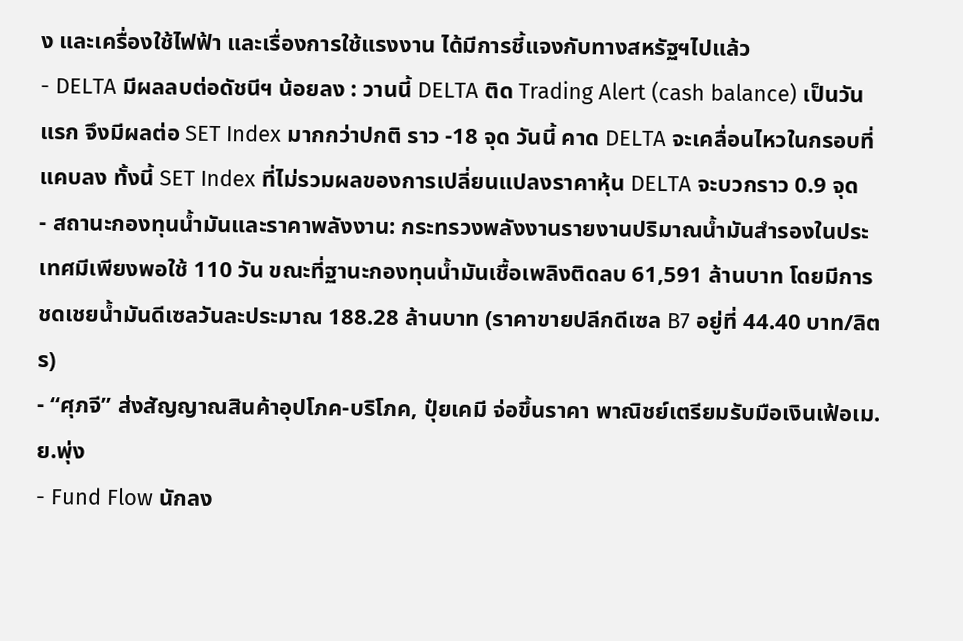ง และเครื่องใช้ไฟฟ้า และเรื่องการใช้แรงงาน ได้มีการชี้แจงกับทางสหรัฐฯไปแล้ว
- DELTA มีผลลบต่อดัชนีฯ น้อยลง : วานนี้ DELTA ติด Trading Alert (cash balance) เป็นวันแรก จึงมีผลต่อ SET Index มากกว่าปกติ ราว -18 จุด วันนี้ คาด DELTA จะเคลื่อนไหวในกรอบที่แคบลง ทั้งนี้ SET Index ที่ไม่รวมผลของการเปลี่ยนแปลงราคาหุ้น DELTA จะบวกราว 0.9 จุด
- สถานะกองทุนน้ำมันและราคาพลังงาน: กระทรวงพลังงานรายงานปริมาณน้ำมันสำรองในประเทศมีเพียงพอใช้ 110 วัน ขณะที่ฐานะกองทุนน้ำมันเชื้อเพลิงติดลบ 61,591 ล้านบาท โดยมีการชดเชยน้ำมันดีเซลวันละประมาณ 188.28 ล้านบาท (ราคาขายปลีกดีเซล B7 อยู่ที่ 44.40 บาท/ลิตร)
- “ศุภจี” ส่งสัญญาณสินค้าอุปโภค-บริโภค, ปุ๋ยเคมี จ่อขึ้นราคา พาณิชย์เตรียมรับมือเงินเฟ้อเม.ย.พุ่ง
- Fund Flow นักลง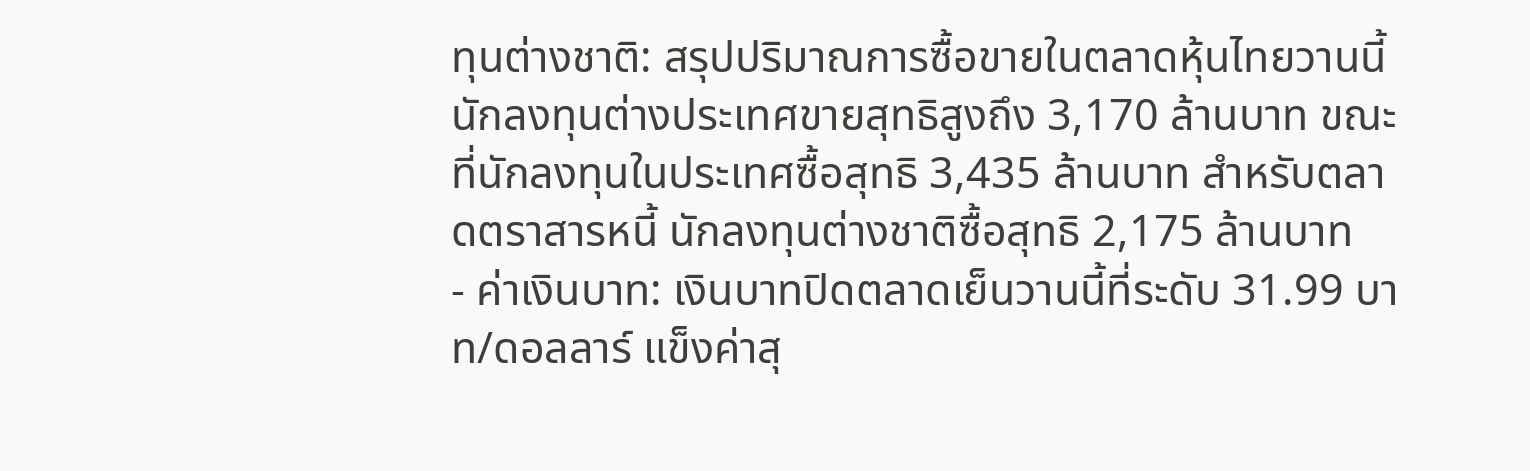ทุนต่างชาติ: สรุปปริมาณการซื้อขายในตลาดหุ้นไทยวานนี้ นักลงทุนต่างประเทศขายสุทธิสูงถึง 3,170 ล้านบาท ขณะที่นักลงทุนในประเทศซื้อสุทธิ 3,435 ล้านบาท สำหรับตลาดตราสารหนี้ นักลงทุนต่างชาติซื้อสุทธิ 2,175 ล้านบาท
- ค่าเงินบาท: เงินบาทปิดตลาดเย็นวานนี้ที่ระดับ 31.99 บาท/ดอลลาร์ แข็งค่าสุ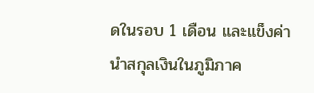ดในรอบ 1 เดือน และแข็งค่านำสกุลเงินในภูมิภาค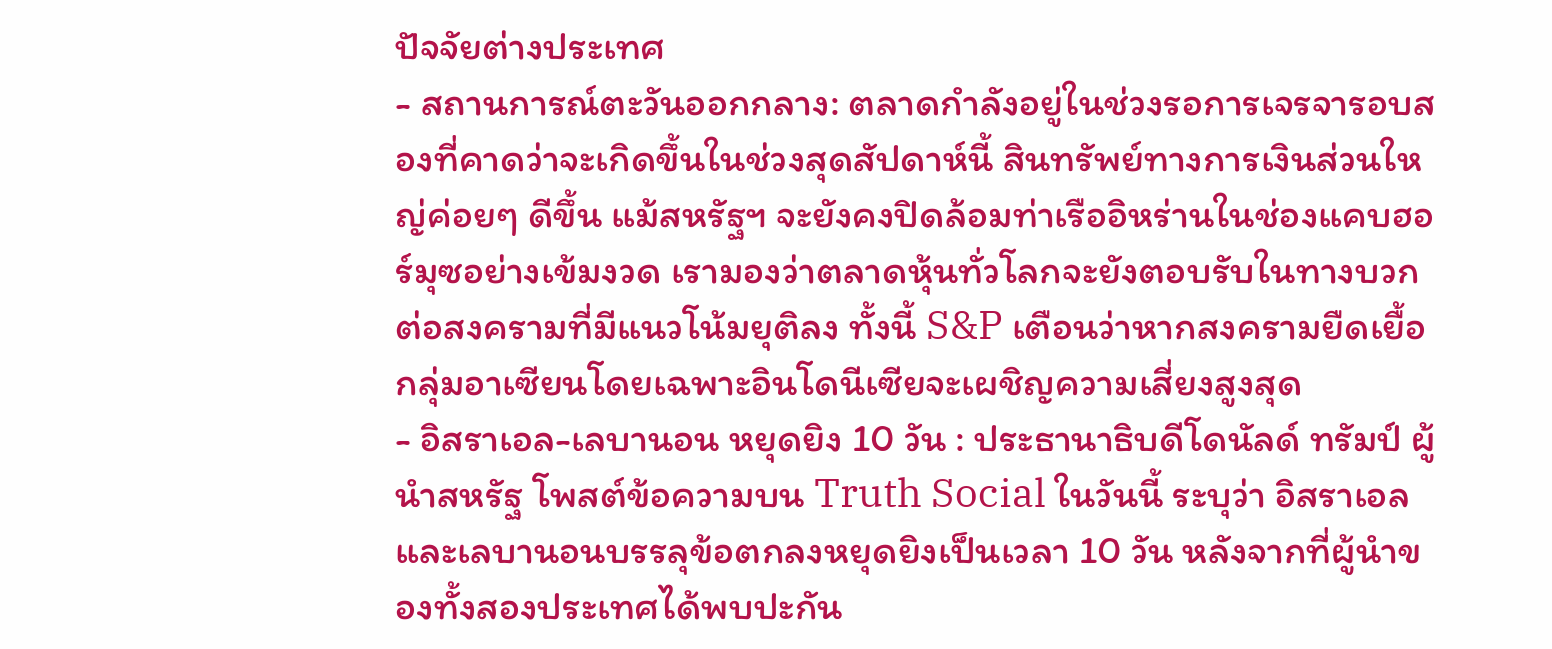ปัจจัยต่างประเทศ
- สถานการณ์ตะวันออกกลาง: ตลาดกำลังอยู่ในช่วงรอการเจรจารอบสองที่คาดว่าจะเกิดขึ้นในช่วงสุดสัปดาห์นี้ สินทรัพย์ทางการเงินส่วนใหญ่ค่อยๆ ดีขึ้น แม้สหรัฐฯ จะยังคงปิดล้อมท่าเรืออิหร่านในช่องแคบฮอร์มุซอย่างเข้มงวด เรามองว่าตลาดหุ้นทั่วโลกจะยังตอบรับในทางบวกต่อสงครามที่มีแนวโน้มยุติลง ทั้งนี้ S&P เตือนว่าหากสงครามยืดเยื้อ กลุ่มอาเซียนโดยเฉพาะอินโดนีเซียจะเผชิญความเสี่ยงสูงสุด
- อิสราเอล-เลบานอน หยุดยิง 10 วัน : ประธานาธิบดีโดนัลด์ ทรัมป์ ผู้นำสหรัฐ โพสต์ข้อความบน Truth Social ในวันนี้ ระบุว่า อิสราเอลและเลบานอนบรรลุข้อตกลงหยุดยิงเป็นเวลา 10 วัน หลังจากที่ผู้นำของทั้งสองประเทศได้พบปะกัน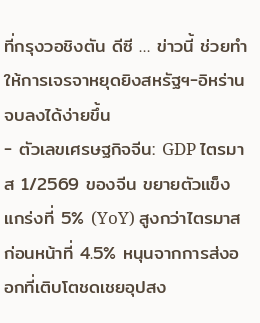ที่กรุงวอชิงตัน ดีซี … ข่าวนี้ ช่วยทำให้การเจรจาหยุดยิงสหรัฐฯ-อิหร่าน จบลงได้ง่ายขึ้น
- ตัวเลขเศรษฐกิจจีน: GDP ไตรมาส 1/2569 ของจีน ขยายตัวแข็งแกร่งที่ 5% (YoY) สูงกว่าไตรมาสก่อนหน้าที่ 4.5% หนุนจากการส่งออกที่เติบโตชดเชยอุปสง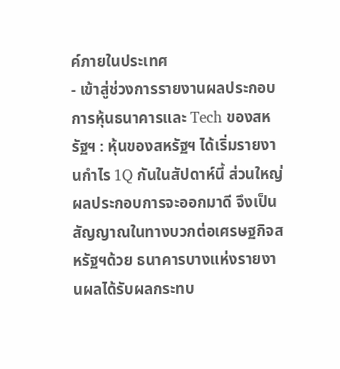ค์ภายในประเทศ
- เข้าสู่ช่วงการรายงานผลประกอบการหุ้นธนาคารและ Tech ของสหรัฐฯ : หุ้นของสหรัฐฯ ได้เริ่มรายงานกำไร 1Q กันในสัปดาห์นี้ ส่วนใหญ่ผลประกอบการจะออกมาดี จึงเป็นสัญญาณในทางบวกต่อเศรษฐกิจสหรัฐฯด้วย ธนาคารบางแห่งรายงานผลได้รับผลกระทบ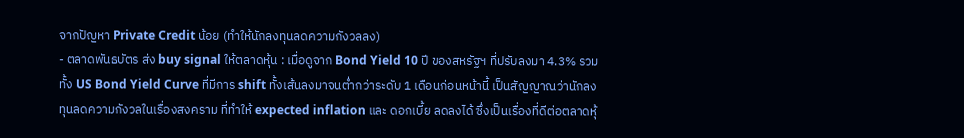จากปัญหา Private Credit น้อย (ทำให้นักลงทุนลดความกังวลลง)
- ตลาดพันธบัตร ส่ง buy signal ให้ตลาดหุ้น : เมื่อดูจาก Bond Yield 10 ปี ของสหรัฐฯ ที่ปรับลงมา 4.3% รวมทั้ง US Bond Yield Curve ที่มีการ shift ทั้งเส้นลงมาจนต่ำกว่าระดับ 1 เดือนก่อนหน้านี้ เป็นสัญญาณว่านักลงทุนลดความกังวลในเรื่องสงคราม ที่ทำให้ expected inflation และ ดอกเบี้ย ลดลงได้ ซึ่งเป็นเรื่องที่ดีต่อตลาดหุ้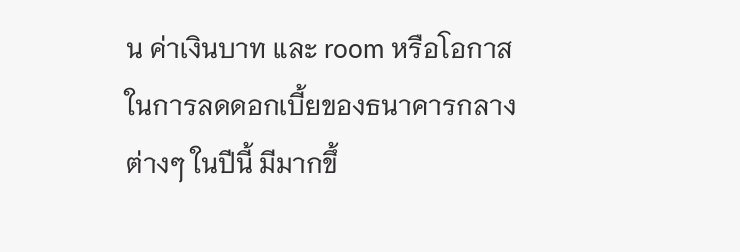น ค่าเงินบาท และ room หรือโอกาสในการลดดอกเบี้ยของธนาคารกลางต่างๆ ในปีนี้ มีมากขึ้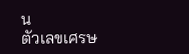น
ตัวเลขเศรษ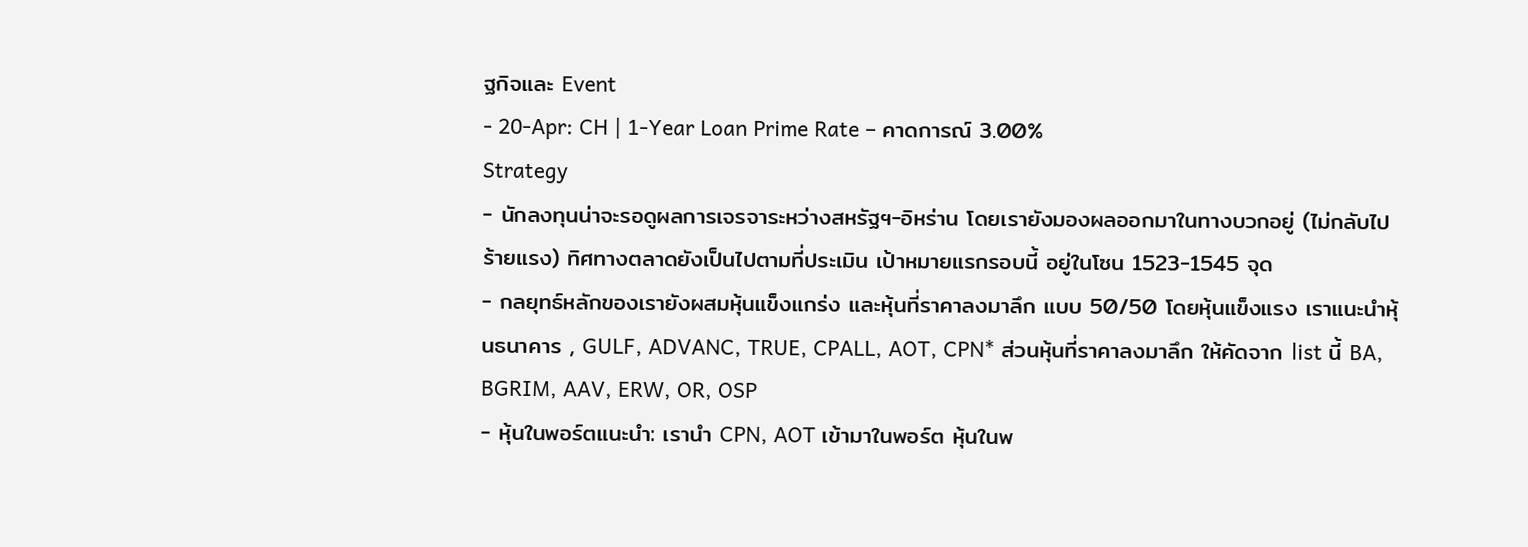ฐกิจและ Event
- 20-Apr: CH | 1-Year Loan Prime Rate – คาดการณ์ 3.00%
Strategy
- นักลงทุนน่าจะรอดูผลการเจรจาระหว่างสหรัฐฯ-อิหร่าน โดยเรายังมองผลออกมาในทางบวกอยู่ (ไม่กลับไปร้ายแรง) ทิศทางตลาดยังเป็นไปตามที่ประเมิน เป้าหมายแรกรอบนี้ อยู่ในโซน 1523-1545 จุด
- กลยุทธ์หลักของเรายังผสมหุ้นแข็งแกร่ง และหุ้นที่ราคาลงมาลึก แบบ 50/50 โดยหุ้นแข็งแรง เราแนะนำหุ้นธนาคาร , GULF, ADVANC, TRUE, CPALL, AOT, CPN* ส่วนหุ้นที่ราคาลงมาลึก ให้คัดจาก list นี้ BA, BGRIM, AAV, ERW, OR, OSP
- หุ้นในพอร์ตแนะนำ: เรานำ CPN, AOT เข้ามาในพอร์ต หุ้นในพ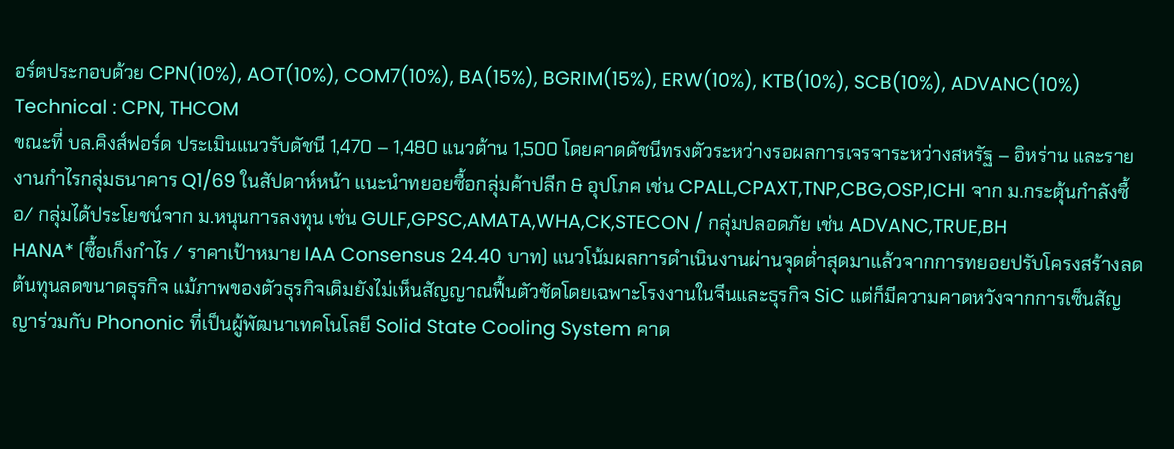อร์ตประกอบด้วย CPN(10%), AOT(10%), COM7(10%), BA(15%), BGRIM(15%), ERW(10%), KTB(10%), SCB(10%), ADVANC(10%)
Technical : CPN, THCOM
ขณะที่ บล.คิงส์ฟอร์ด ประเมินแนวรับดัชนี 1,470 – 1,480 แนวต้าน 1,500 โดยคาดดัชนีทรงตัวระหว่างรอผลการเจรจาระหว่างสหรัฐ – อิหร่าน และรายงานกำไรกลุ่มธนาคาร Q1/69 ในสัปดาห์หน้า แนะนำทยอยซื้อกลุ่มค้าปลีก & อุปโภค เช่น CPALL,CPAXT,TNP,CBG,OSP,ICHI จาก ม.กระตุ้นกำลังซื้อ/ กลุ่มได้ประโยชน์จาก ม.หนุนการลงทุน เช่น GULF,GPSC,AMATA,WHA,CK,STECON / กลุ่มปลอดภัย เช่น ADVANC,TRUE,BH
HANA* (ซื้อเก็งกำไร / ราคาเป้าหมาย IAA Consensus 24.40 บาท) แนวโน้มผลการดำเนินงานผ่านจุดต่ำสุดมาแล้วจากการทยอยปรับโครงสร้างลดต้นทุนลดขนาดธุรกิจ แม้ภาพของตัวธุรกิจเดิมยังไม่เห็นสัญญาณฟื้นตัวชัดโดยเฉพาะโรงงานในจีนและธุรกิจ SiC แต่ก็มีความคาดหวังจากการเซ็นสัญญาร่วมกับ Phononic ที่เป็นผู้พัฒนาเทคโนโลยี Solid State Cooling System คาด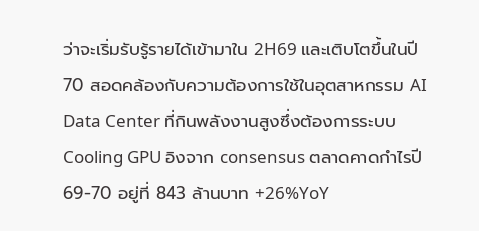ว่าจะเริ่มรับรู้รายได้เข้ามาใน 2H69 และเติบโตขึ้นในปี 70 สอดคล้องกับความต้องการใช้ในอุตสาหกรรม AI Data Center ที่กินพลังงานสูงซึ่งต้องการระบบ Cooling GPU อิงจาก consensus ตลาดคาดกำไรปี 69-70 อยู่ที่ 843 ล้านบาท +26%YoY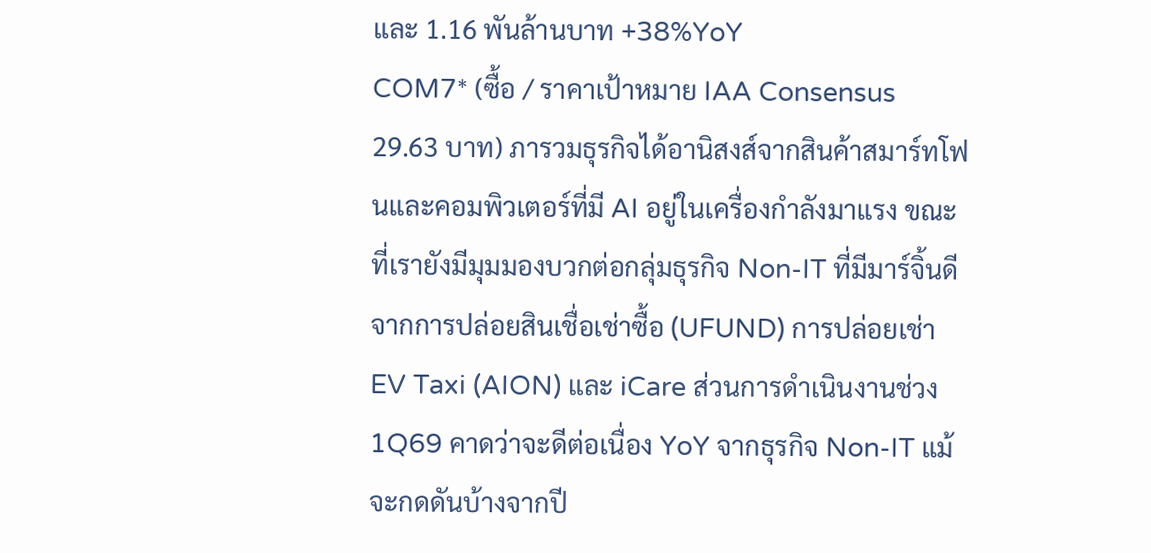และ 1.16 พันล้านบาท +38%YoY
COM7* (ซื้อ / ราคาเป้าหมาย IAA Consensus 29.63 บาท) ภารวมธุรกิจได้อานิสงส์จากสินค้าสมาร์ทโฟนและคอมพิวเตอร์ที่มี AI อยู่ในเครื่องกำลังมาแรง ขณะที่เรายังมีมุมมองบวกต่อกลุ่มธุรกิจ Non-IT ที่มีมาร์จิ้นดีจากการปล่อยสินเชื่อเช่าซื้อ (UFUND) การปล่อยเช่า EV Taxi (AION) และ iCare ส่วนการดำเนินงานช่วง 1Q69 คาดว่าจะดีต่อเนื่อง YoY จากธุรกิจ Non-IT แม้จะกดดันบ้างจากปี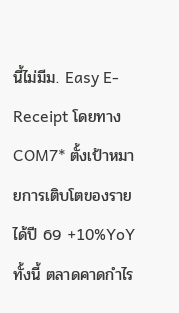นี้ไม่มีม. Easy E-Receipt โดยทาง COM7* ตั้งเป้าหมายการเติบโตของรายได้ปี 69 +10%YoY ทั้งนี้ ตลาดคาดกำไร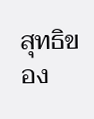สุทธิของ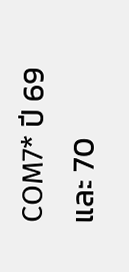COM7* ปี 69 และ 70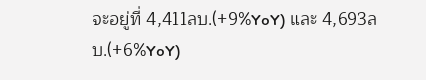จะอยู่ที่ 4,411ลบ.(+9%YoY) และ 4,693ลบ.(+6%YoY)